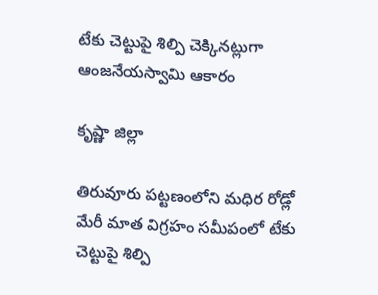టేకు చెట్టుపై శిల్పి చెక్కినట్లుగా ఆంజనేయస్వామి ఆకారం

కృష్ణా జిల్లా

తిరువూరు పట్టణంలోని మధిర రోడ్లో మేరీ మాత విగ్రహం సమీపంలో టేకు చెట్టుపై శిల్పి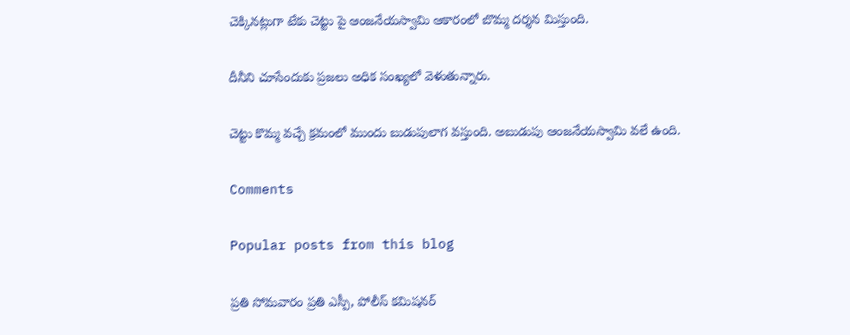చెక్కినట్లుగా టేకు చెట్టు పై ఆంజనేయస్వామి ఆకారంలో బొమ్మ దర్శన మిస్తుంది.

దీనీని చూసేందుకు ప్రజలు అధిక సంఖ్యలో వెళుతున్నారు.

చెట్టు కొమ్మ వచ్చే క్రమంలో ముందు బుడుపులాగ వస్తుంది. అబుడుపు ఆంజనేయస్వామి వలే ఉంది.

Comments

Popular posts from this blog

ప్రతి సోమవారం ప్రతి ఎస్పీ, పోలీస్ కమిషనర్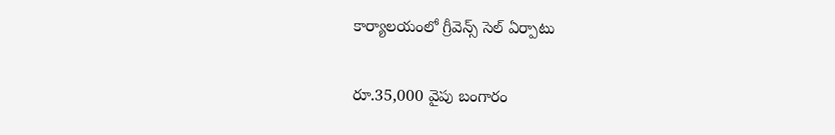కార్యాలయంలో గ్రీవెన్స్ సెల్ ఏర్పాటు

రూ.35,000 వైపు బంగారం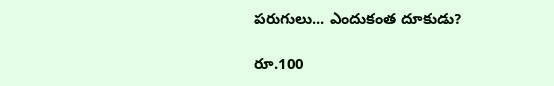పరుగులు... ఎందుకంత దూకుడు?

రూ.100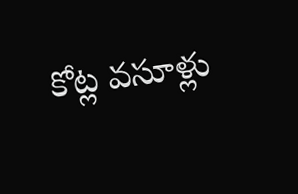కోట్ల వసూళ్లు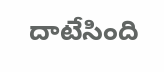దాటేసింది